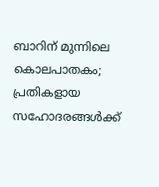ബാറിന് മുന്നിലെ കൊലപാതകം; പ്രതികളായ സഹോദരങ്ങൾക്ക്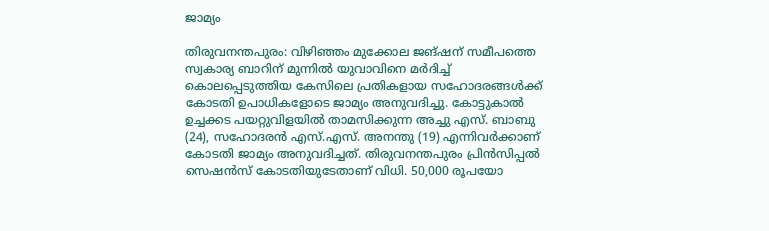ജാമ്യം

തിരുവനന്തപുരം: വിഴിഞ്ഞം മുക്കോല ജങ്ഷന് സമീപത്തെ സ്വകാര്യ ബാറിന് മുന്നിൽ യുവാവിനെ മർദിച്ച് കൊലപ്പെടുത്തിയ കേസിലെ പ്രതികളായ സഹോദരങ്ങൾക്ക് കോടതി ഉപാധികളോടെ ജാമ്യം അനുവദിച്ചു. കോട്ടുകാൽ ഉച്ചക്കട പയറ്റുവിളയിൽ താമസിക്കുന്ന അച്ചു എസ്. ബാബു (24), സഹോദരൻ എസ്.എസ്. അനന്തു (19) എന്നിവർക്കാണ് കോടതി ജാമ്യം അനുവദിച്ചത്. തിരുവനന്തപുരം പ്രിൻസിപ്പൽ സെഷൻസ് കോടതിയുടേതാണ് വിധി. 50,000 രൂപയോ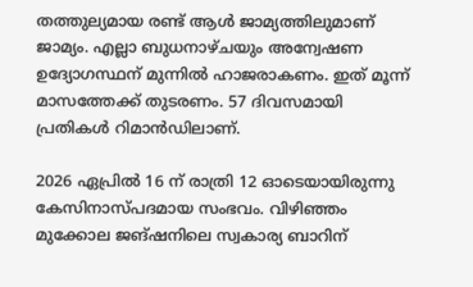തത്തുല്യമായ രണ്ട് ആൾ ജാമ്യത്തിലുമാണ് ജാമ്യം. എല്ലാ ബുധനാഴ്ചയും അന്വേഷണ ഉദ്യോഗസ്ഥന് മുന്നിൽ ഹാജരാകണം. ഇത് മൂന്ന് മാസത്തേക്ക് തുടരണം. 57 ദിവസമായി പ്രതികൾ റിമാൻഡിലാണ്.

2026 ഏപ്രിൽ 16 ന് രാത്രി 12 ഓടെയായിരുന്നു കേസിനാസ്പദമായ സംഭവം. വിഴിഞ്ഞം മുക്കോല ജങ്ഷനിലെ സ്വകാര്യ ബാറിന്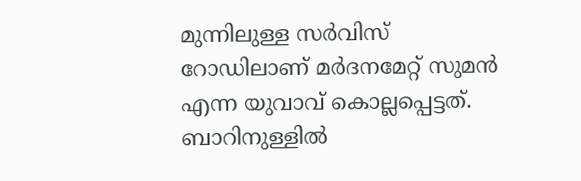മുന്നിലുള്ള സർവിസ് റോഡിലാണ് മർദനമേറ്റ് സുമൻ എന്ന യുവാവ് കൊല്ലപ്പെട്ടത്. ബാറിനുള്ളിൽ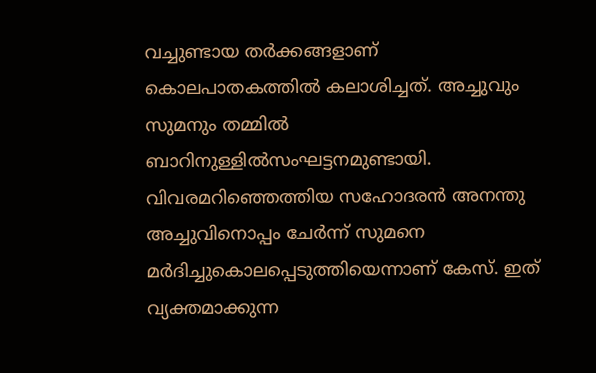വച്ചുണ്ടായ തർക്കങ്ങളാണ് കൊലപാതകത്തിൽ കലാശിച്ചത്. അച്ചുവും സുമനും തമ്മിൽ ബാറിനുള്ളിൽസംഘട്ടനമുണ്ടായി. വിവരമറിഞ്ഞെത്തിയ സഹോദരൻ അനന്തു അച്ചുവിനൊപ്പം ചേർന്ന് സുമനെ മർദിച്ചുകൊലപ്പെടുത്തിയെന്നാണ് കേസ്. ഇത് വ്യക്തമാക്കുന്ന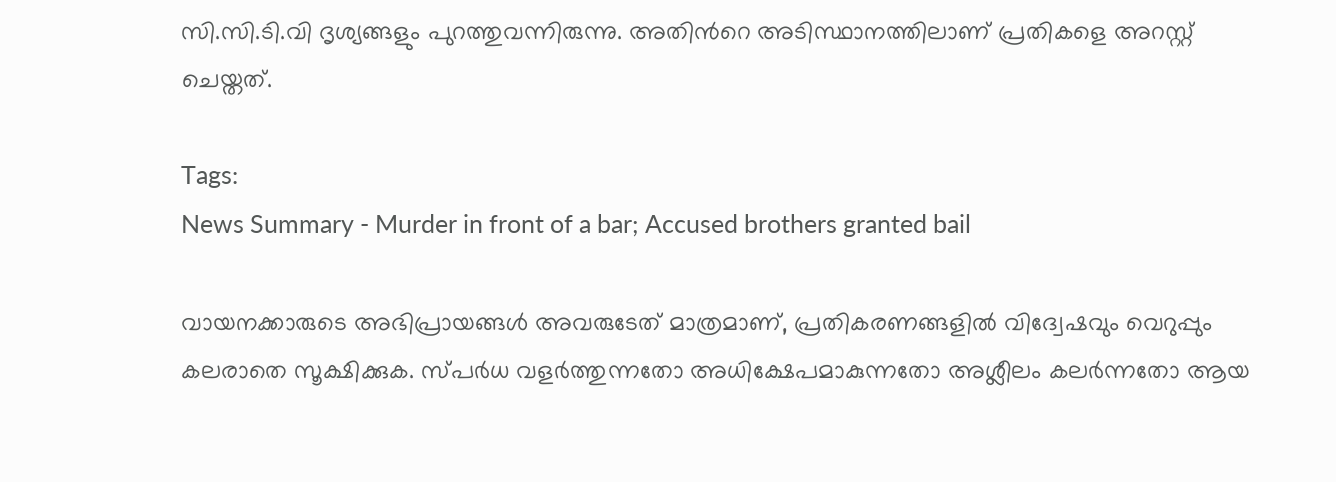സി.സി.ടി.വി ദൃശ്യങ്ങളും പുറത്തുവന്നിരുന്നു. അതിന്‍റെ അടിസ്ഥാനത്തിലാണ് പ്രതികളെ അറസ്റ്റ് ചെയ്തത്.

Tags:
News Summary - Murder in front of a bar; Accused brothers granted bail

വായനക്കാരുടെ അഭിപ്രായങ്ങള്‍ അവരുടേത് മാത്രമാണ്, പ്രതികരണങ്ങളിൽ വിദ്വേഷവും വെറുപ്പും കലരാതെ സൂക്ഷിക്കുക. സ്പർധ വളർത്തുന്നതോ അധിക്ഷേപമാകുന്നതോ അശ്ലീലം കലർന്നതോ ആയ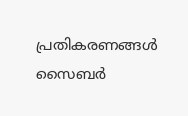പ്രതികരണങ്ങൾ സൈബർ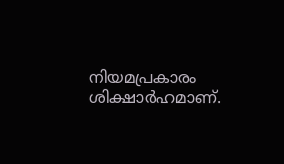നിയമപ്രകാരം ശിക്ഷാർഹമാണ്.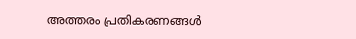അത്തരം പ്രതികരണങ്ങൾ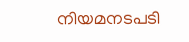നിയമനടപടി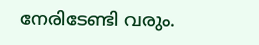നേരിടേണ്ടി വരും.